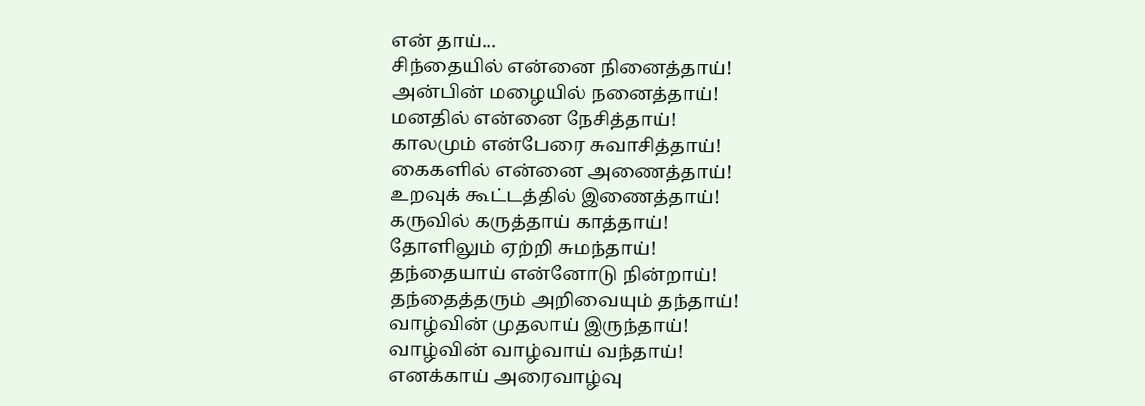என் தாய்...
சிந்தையில் என்னை நினைத்தாய்!
அன்பின் மழையில் நனைத்தாய்!
மனதில் என்னை நேசித்தாய்!
காலமும் என்பேரை சுவாசித்தாய்!
கைகளில் என்னை அணைத்தாய்!
உறவுக் கூட்டத்தில் இணைத்தாய்!
கருவில் கருத்தாய் காத்தாய்!
தோளிலும் ஏற்றி சுமந்தாய்!
தந்தையாய் என்னோடு நின்றாய்!
தந்தைத்தரும் அறிவையும் தந்தாய்!
வாழ்வின் முதலாய் இருந்தாய்!
வாழ்வின் வாழ்வாய் வந்தாய்!
எனக்காய் அரைவாழ்வு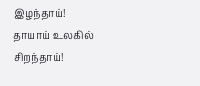இழந்தாய்!
தாயாய் உலகில் சிறந்தாய்!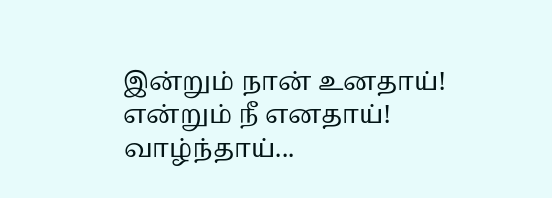இன்றும் நான் உனதாய்!
என்றும் நீ எனதாய்!
வாழ்ந்தாய்...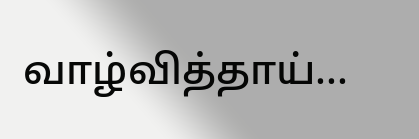வாழ்வித்தாய்...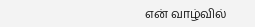என் வாழ்வில்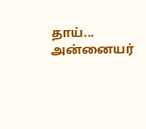தாய்...
அன்னையர்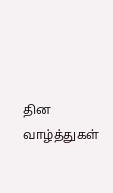தின வாழ்த்துகள்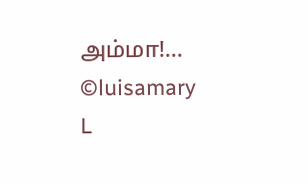அம்மா!...
©luisamary
L